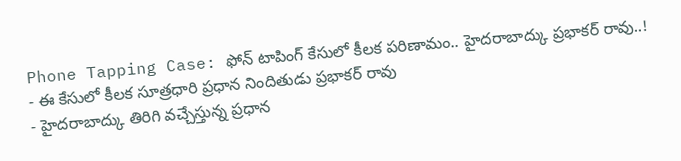Phone Tapping Case: ఫోన్ టాపింగ్ కేసులో కీలక పరిణామం.. హైదరాబాద్కు ప్రభాకర్ రావు..!
- ఈ కేసులో కీలక సూత్రధారి ప్రధాన నిందితుడు ప్రభాకర్ రావు
- హైదరాబాద్కు తిరిగి వచ్చేస్తున్న ప్రధాన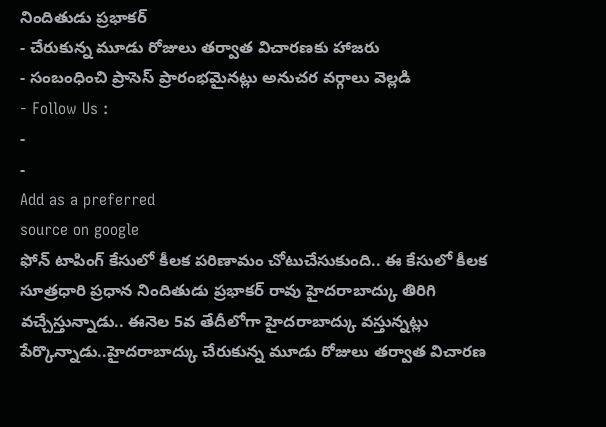నిందితుడు ప్రభాకర్
- చేరుకున్న మూడు రోజులు తర్వాత విచారణకు హాజరు
- సంబంధించి ప్రాసెస్ ప్రారంభమైనట్లు అనుచర వర్గాలు వెల్లడి
- Follow Us :
-
-
Add as a preferred
source on google
ఫోన్ టాపింగ్ కేసులో కీలక పరిణామం చోటుచేసుకుంది.. ఈ కేసులో కీలక సూత్రధారి ప్రధాన నిందితుడు ప్రభాకర్ రావు హైదరాబాద్కు తిరిగి వచ్చేస్తున్నాడు.. ఈనెల 5వ తేదీలోగా హైదరాబాద్కు వస్తున్నట్లు పేర్కొన్నాడు..హైదరాబాద్కు చేరుకున్న మూడు రోజులు తర్వాత విచారణ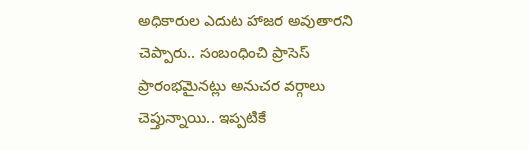అధికారుల ఎదుట హాజర అవుతారని చెప్పారు.. సంబంధించి ప్రాసెస్ ప్రారంభమైనట్లు అనుచర వర్గాలు చెప్తున్నాయి.. ఇప్పటికే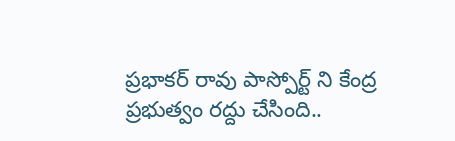ప్రభాకర్ రావు పాస్పోర్ట్ ని కేంద్ర ప్రభుత్వం రద్దు చేసింది..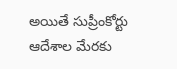అయితే సుప్రీంకోర్టు ఆదేశాల మేరకు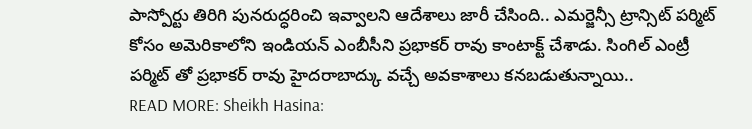పాస్పోర్టు తిరిగి పునరుద్ధరించి ఇవ్వాలని ఆదేశాలు జారీ చేసింది.. ఎమర్జెన్సీ ట్రాన్సిట్ పర్మిట్ కోసం అమెరికాలోని ఇండియన్ ఎంబీసీని ప్రభాకర్ రావు కాంటాక్ట్ చేశాడు. సింగిల్ ఎంట్రీ పర్మిట్ తో ప్రభాకర్ రావు హైదరాబాద్కు వచ్చే అవకాశాలు కనబడుతున్నాయి..
READ MORE: Sheikh Hasina: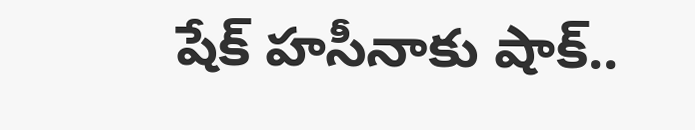షేక్ హసీనాకు షాక్..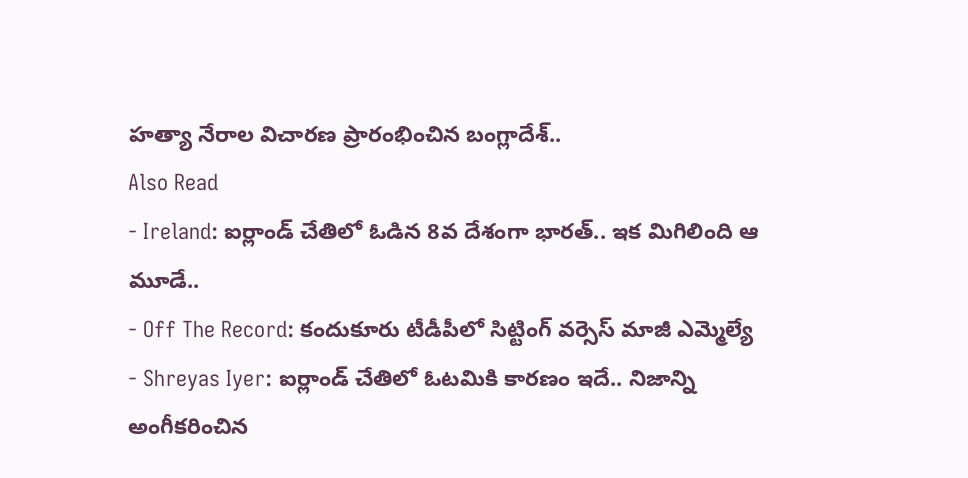హత్యా నేరాల విచారణ ప్రారంభించిన బంగ్లాదేశ్..
Also Read
- Ireland: ఐర్లాండ్ చేతిలో ఓడిన 8వ దేశంగా భారత్.. ఇక మిగిలింది ఆ మూడే..
- Off The Record: కందుకూరు టీడీపీలో సిట్టింగ్ వర్సెస్ మాజీ ఎమ్మెల్యే
- Shreyas Iyer: ఐర్లాండ్ చేతిలో ఓటమికి కారణం ఇదే.. నిజాన్ని అంగీకరించిన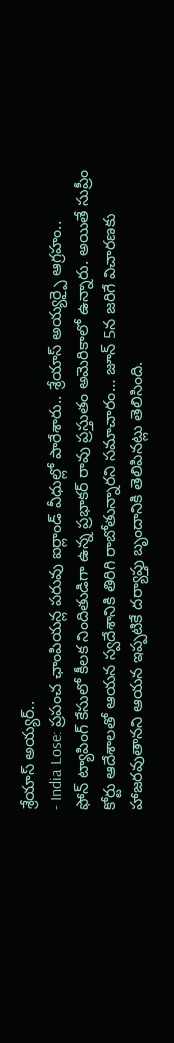శ్రేయాస్ అయ్యర్..
- India Lose: ప్రపంచ ఛాంపియన్ల పరువు ఐర్లాండ్ వీధుల్లో పారేశారు.. శ్రేయాస్ అయ్యర్పై ఆగ్రహం..
ఫోన్ ట్యాపింగ్ కేసులో కీలక నిందితుడిగా ఉన్న ప్రభాకర్ రావు ప్రస్తుతం అమెరికాలో ఉన్నారు. అయితే సుప్రీం కోర్టు ఆదేశాలతో ఆయన స్వదేశానికి తిరిగి రాబోతున్నారని సమాచారం… జూన్ 5న జరిగే విచారణకు హాజరవుతానని ఆయన ఇప్పటికే దర్యాప్తు బృందానికి తెలిపినట్లు తెలిసింది.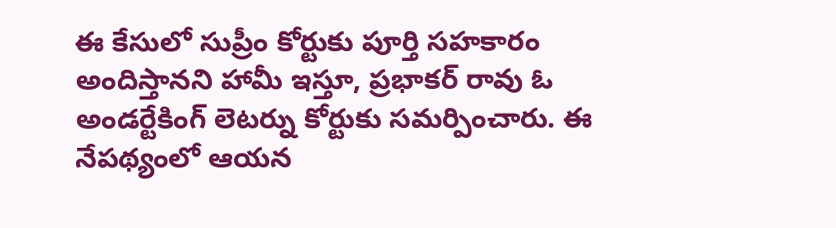ఈ కేసులో సుప్రీం కోర్టుకు పూర్తి సహకారం అందిస్తానని హామీ ఇస్తూ, ప్రభాకర్ రావు ఓ అండర్టేకింగ్ లెటర్ను కోర్టుకు సమర్పించారు. ఈ నేపథ్యంలో ఆయన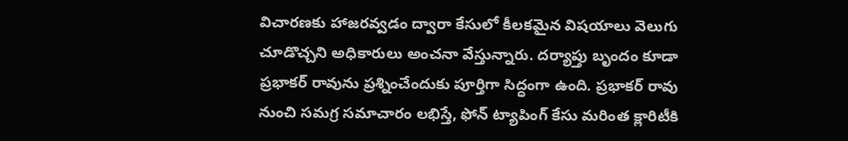విచారణకు హాజరవ్వడం ద్వారా కేసులో కీలకమైన విషయాలు వెలుగు చూడొచ్చని అధికారులు అంచనా వేస్తున్నారు. దర్యాప్తు బృందం కూడా ప్రభాకర్ రావును ప్రశ్నించేందుకు పూర్తిగా సిద్ధంగా ఉంది. ప్రభాకర్ రావు నుంచి సమగ్ర సమాచారం లభిస్తే, ఫోన్ ట్యాపింగ్ కేసు మరింత క్లారిటీకి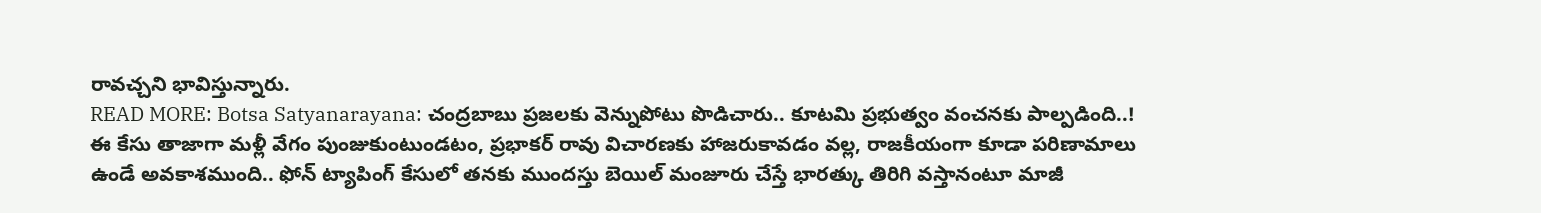రావచ్చని భావిస్తున్నారు.
READ MORE: Botsa Satyanarayana: చంద్రబాబు ప్రజలకు వెన్నుపోటు పొడిచారు.. కూటమి ప్రభుత్వం వంచనకు పాల్పడింది..!
ఈ కేసు తాజాగా మళ్లీ వేగం పుంజుకుంటుండటం, ప్రభాకర్ రావు విచారణకు హాజరుకావడం వల్ల, రాజకీయంగా కూడా పరిణామాలు ఉండే అవకాశముంది.. ఫోన్ ట్యాపింగ్ కేసులో తనకు ముందస్తు బెయిల్ మంజూరు చేస్తే భారత్కు తిరిగి వస్తానంటూ మాజీ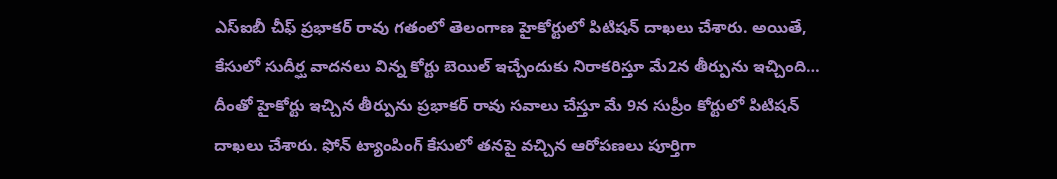ఎస్ఐబీ చీఫ్ ప్రభాకర్ రావు గతంలో తెలంగాణ హైకోర్టులో పిటిషన్ దాఖలు చేశారు. అయితే, కేసులో సుదీర్ఘ వాదనలు విన్న కోర్టు బెయిల్ ఇచ్చేందుకు నిరాకరిస్తూ మే2న తీర్పును ఇచ్చింది… దీంతో హైకోర్టు ఇచ్చిన తీర్పును ప్రభాకర్ రావు సవాలు చేస్తూ మే 9న సుప్రీం కోర్టులో పిటిషన్ దాఖలు చేశారు. ఫోన్ ట్యాంపింగ్ కేసులో తనపై వచ్చిన ఆరోపణలు పూర్తిగా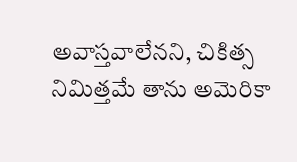అవాస్తవాలేనని, చికిత్స నిమిత్తమే తాను అమెరికా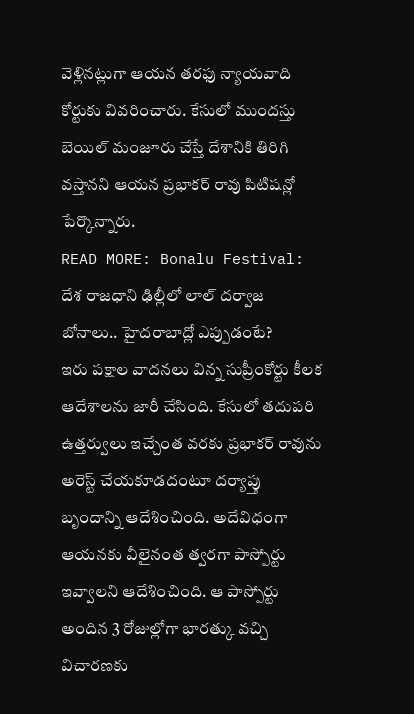వెళ్లినట్లుగా ఆయన తరఫు న్యాయవాది కోర్టుకు వివరించారు. కేసులో ముందస్తు బెయిల్ మంజూరు చేస్తే దేశానికి తిరిగి వస్తానని ఆయన ప్రభాకర్ రావు పిటిషన్లో పేర్కొన్నారు.
READ MORE: Bonalu Festival: దేశ రాజధాని ఢిల్లీలో లాల్ దర్వాజ బోనాలు.. హైదరాబాద్లో ఎప్పుడంటే?
ఇరు పక్షాల వాదనలు విన్న సుప్రీంకోర్టు కీలక ఆదేశాలను జారీ చేసింది. కేసులో తదుపరి ఉత్తర్వులు ఇచ్చేంత వరకు ప్రభాకర్ రావును అరెస్ట్ చేయకూడదంటూ దర్యాప్తు బృందాన్ని ఆదేశించింది. అదేవిధంగా ఆయనకు వీలైనంత త్వరగా పాస్పోర్టు ఇవ్వాలని ఆదేశించింది. ఆ పాస్పోర్టు అందిన 3 రోజుల్లోగా భారత్కు వచ్చి విచారణకు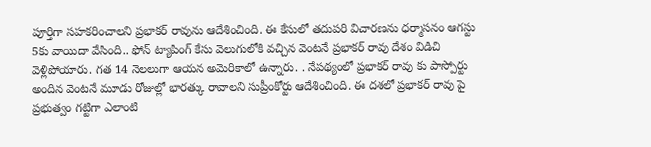పూర్తిగా సహకరించాలని ప్రభాకర్ రావును ఆదేశించింది. ఈ కేసులో తదుపరి విచారణను ధర్మాసనం ఆగస్టు 5కు వాయిదా వేసింది.. ఫోన్ ట్యాపింగ్ కేసు వెలుగులోకి వచ్చిన వెంటనే ప్రభాకర్ రావు దేశం విడిచి వెళ్లిపోయారు. గత 14 నెలలుగా ఆయన అమెరికాలో ఉన్నారు. . నేపథ్యంలో ప్రభాకర్ రావు కు పాస్పోర్టు అందిన వెంటనే మూడు రోజుల్లో భారత్కు రావాలని సుప్రీంకోర్టు ఆదేశించింది. ఈ దశలో ప్రభాకర్ రావు పై ప్రభుత్వం గట్టిగా ఎలాంటి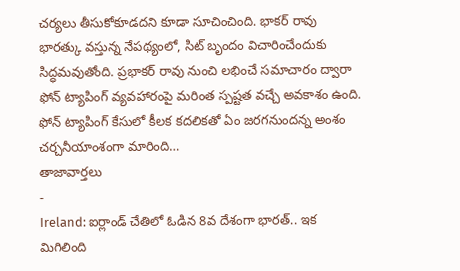చర్యలు తీసుకోకూడదని కూడా సూచించింది. భాకర్ రావు భారత్కు వస్తున్న నేపథ్యంలో, సిట్ బృందం విచారించేందుకు సిద్ధమవుతోంది. ప్రభాకర్ రావు నుంచి లభించే సమాచారం ద్వారా ఫోన్ ట్యాపింగ్ వ్యవహారంపై మరింత స్పష్టత వచ్చే అవకాశం ఉంది. ఫోన్ ట్యాపింగ్ కేసులో కీలక కదలికతో ఏం జరగనుందన్న అంశం చర్చనీయాంశంగా మారింది…
తాజావార్తలు
-
Ireland: ఐర్లాండ్ చేతిలో ఓడిన 8వ దేశంగా భారత్.. ఇక మిగిలింది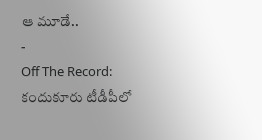ఆ మూడే..
-
Off The Record: కందుకూరు టీడీపీలో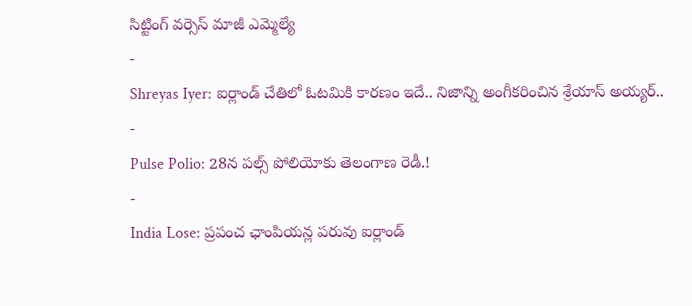సిట్టింగ్ వర్సెస్ మాజీ ఎమ్మెల్యే
-
Shreyas Iyer: ఐర్లాండ్ చేతిలో ఓటమికి కారణం ఇదే.. నిజాన్ని అంగీకరించిన శ్రేయాస్ అయ్యర్..
-
Pulse Polio: 28న పల్స్ పోలియోకు తెలంగాణ రెడీ.!
-
India Lose: ప్రపంచ ఛాంపియన్ల పరువు ఐర్లాండ్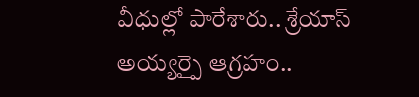వీధుల్లో పారేశారు.. శ్రేయాస్ అయ్యర్పై ఆగ్రహం..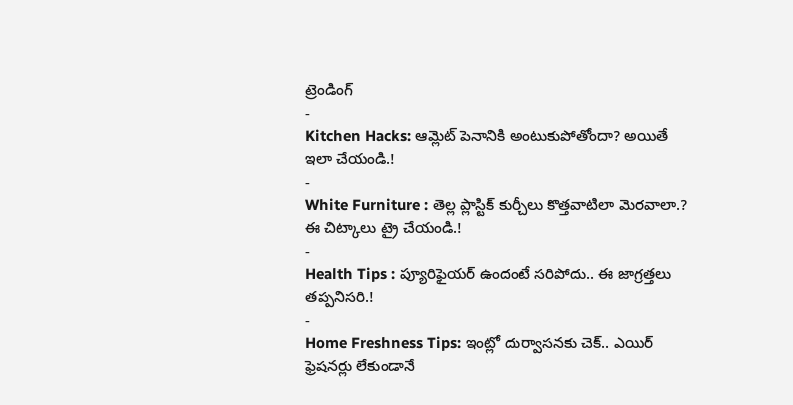ట్రెండింగ్
-
Kitchen Hacks: ఆమ్లెట్ పెనానికి అంటుకుపోతోందా? అయితే ఇలా చేయండి.!
-
White Furniture : తెల్ల ప్లాస్టిక్ కుర్చీలు కొత్తవాటిలా మెరవాలా.? ఈ చిట్కాలు ట్రై చేయండి.!
-
Health Tips : ప్యూరిఫైయర్ ఉందంటే సరిపోదు.. ఈ జాగ్రత్తలు తప్పనిసరి.!
-
Home Freshness Tips: ఇంట్లో దుర్వాసనకు చెక్.. ఎయిర్ ఫ్రెషనర్లు లేకుండానే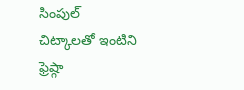సింపుల్ చిట్కాలతో ఇంటిని ఫ్రెష్గా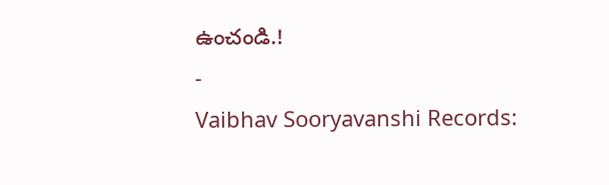ఉంచండి.!
-
Vaibhav Sooryavanshi Records: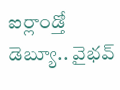ఐర్లాండ్తో డెబ్యూ.. వైభవ్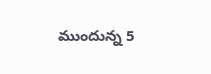ముందున్న 5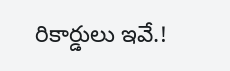రికార్డులు ఇవే.!